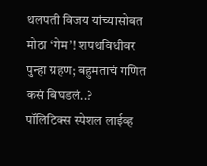थलपती विजय यांच्यासोबत मोठा ‘गेम’! शपथविधीवर पुन्हा ग्रहण; बहुमताचं गणित कसं बिघडलं..?
पॉलिटिक्स स्पेशल लाईव्ह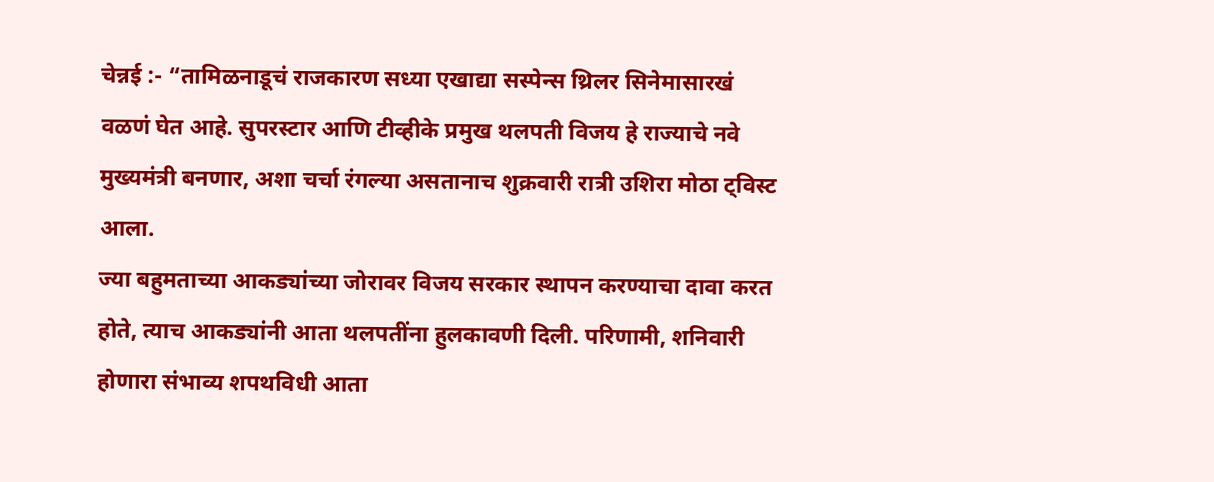चेन्नई :- “तामिळनाडूचं राजकारण सध्या एखाद्या सस्पेन्स थ्रिलर सिनेमासारखं वळणं घेत आहे. सुपरस्टार आणि टीव्हीके प्रमुख थलपती विजय हे राज्याचे नवे मुख्यमंत्री बनणार, अशा चर्चा रंगल्या असतानाच शुक्रवारी रात्री उशिरा मोठा ट्विस्ट आला.
ज्या बहुमताच्या आकड्यांच्या जोरावर विजय सरकार स्थापन करण्याचा दावा करत होते, त्याच आकड्यांनी आता थलपतींना हुलकावणी दिली. परिणामी, शनिवारी होणारा संभाव्य शपथविधी आता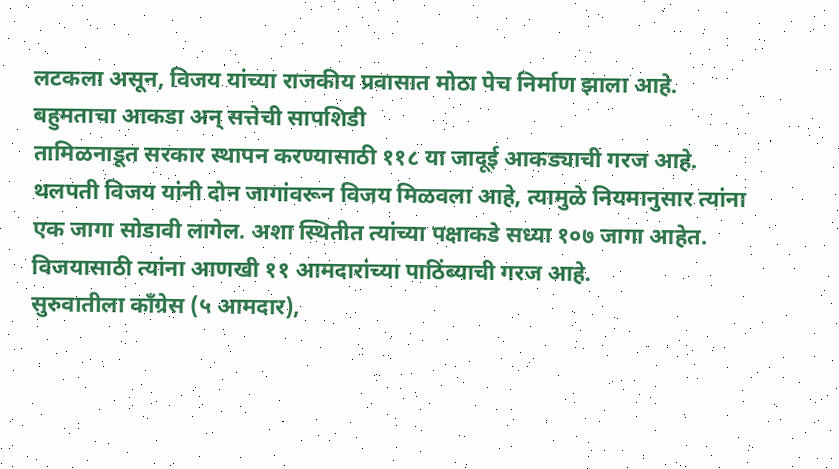लटकला असून, विजय यांच्या राजकीय प्रवासात मोठा पेच निर्माण झाला आहे.
बहुमताचा आकडा अन् सत्तेची सापशिडी
तामिळनाडूत सरकार स्थापन करण्यासाठी ११८ या जादूई आकड्याची गरज आहे. थलपती विजय यांनी दोन जागांवरून विजय मिळवला आहे, त्यामुळे नियमानुसार त्यांना एक जागा सोडावी लागेल. अशा स्थितीत त्यांच्या पक्षाकडे सध्या १०७ जागा आहेत. विजयासाठी त्यांना आणखी ११ आमदारांच्या पाठिंब्याची गरज आहे.
सुरुवातीला काँग्रेस (५ आमदार),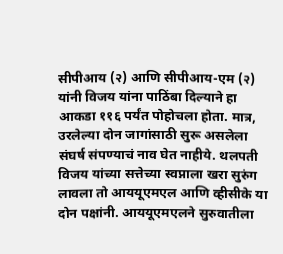सीपीआय (२) आणि सीपीआय-एम (२) यांनी विजय यांना पाठिंबा दिल्याने हा आकडा ११६ पर्यंत पोहोचला होता. मात्र, उरलेल्या दोन जागांसाठी सुरू असलेला संघर्ष संपण्याचं नाव घेत नाहीये. थलपती विजय यांच्या सत्तेच्या स्वप्नाला खरा सुरुंग लावला तो आययूएमएल आणि व्हीसीके या दोन पक्षांनी. आययूएमएलने सुरुवातीला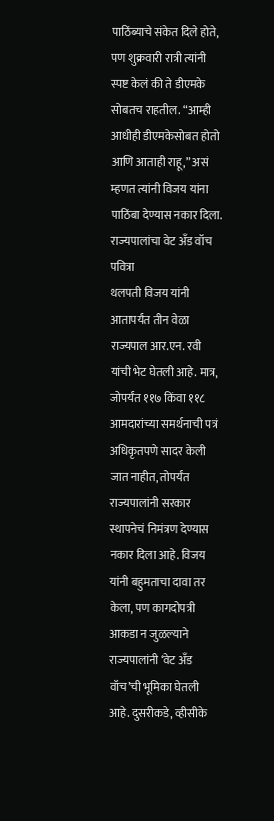पाठिंब्याचे संकेत दिले होते, पण शुक्रवारी रात्री त्यांनी स्पष्ट केलं की ते डीएमके सोबतच राहतील. “आम्ही आधीही डीएमकेसोबत होतो आणि आताही राहू,” असं म्हणत त्यांनी विजय यांना पाठिंबा देण्यास नकार दिला.
राज्यपालांचा वेट अँड वॉच पवित्रा
थलपती विजय यांनी आतापर्यंत तीन वेळा राज्यपाल आर.एन. रवी यांची भेट घेतली आहे. मात्र, जोपर्यंत ११७ किंवा ११८ आमदारांच्या समर्थनाची पत्रं अधिकृतपणे सादर केली जात नाहीत, तोपर्यंत राज्यपालांनी सरकार स्थापनेचं निमंत्रण देण्यास नकार दिला आहे. विजय यांनी बहुमताचा दावा तर केला, पण कागदोपत्री आकडा न जुळल्याने राज्यपालांनी ‘वेट अँड वॉच’ची भूमिका घेतली आहे. दुसरीकडे, व्हीसीके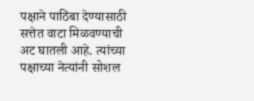पक्षाने पाठिंबा देण्यासाठी सत्तेत वाटा मिळवण्याची अट घातली आहे. त्यांच्या पक्षाच्या नेत्यांनी सोशल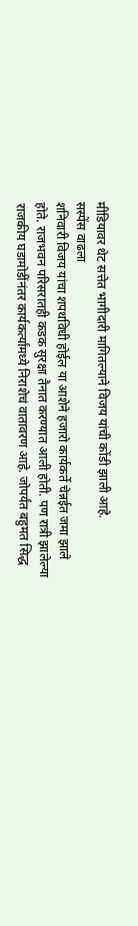मीडियावर थेट सत्तेत भागीदारी मागितल्याने विजय यांची कोंडी झाली आहे.
सस्पेंस वाढला
शनिवारी विजय यांचा शपथविधी होईल या आशेने हजारो कार्यकर्ते चेन्नईत जमा झाले होते. राजभवन परिसरातही कडक सुरक्षा तैनात करण्यात आली होती. पण रात्री झालेल्या राजकीय घडामोडींनंतर कार्यकर्त्यांमध्ये निराशेचं वातावरण आहे. जोपर्यंत बहुमत सिद्ध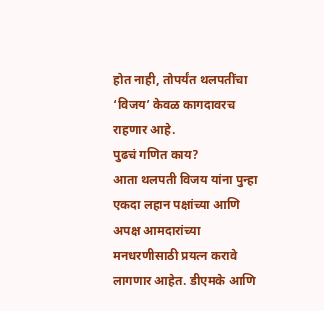होत नाही, तोपर्यंत थलपतींचा ‘विजय’ केवळ कागदावरच राहणार आहे.
पुढचं गणित काय?
आता थलपती विजय यांना पुन्हा एकदा लहान पक्षांच्या आणि अपक्ष आमदारांच्या मनधरणीसाठी प्रयत्न करावे लागणार आहेत. डीएमके आणि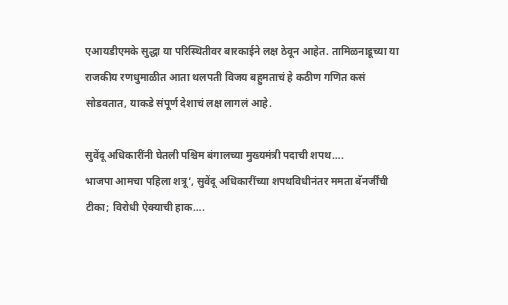एआयडीएमके सुद्धा या परिस्थितीवर बारकाईने लक्ष ठेवून आहेत. तामिळनाडूच्या या राजकीय रणधुमाळीत आता थलपती विजय बहुमताचं हे कठीण गणित कसं सोडवतात, याकडे संपूर्ण देशाचं लक्ष लागलं आहे.

सुवेंदू अधिकारींनी घेतली पश्चिम बंगालच्या मुख्यमंत्री पदाची शपथ….
भाजपा आमचा पहिला शत्रू’, सुवेंदू अधिकारींच्या शपथविधीनंतर ममता बॅनर्जींची टीका; विरोधी ऐक्याची हाक….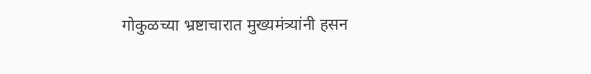गोकुळच्या भ्रष्टाचारात मुख्यमंत्र्यांनी हसन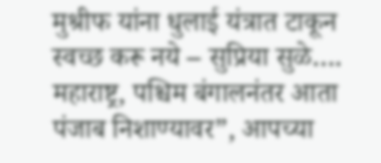मुश्रीफ यांना धुलाई यंत्रात टाकून स्वच्छ करू नये – सुप्रिया सुळे….
महाराष्ट्र, पश्चिम बंगालनंतर आता पंजाब निशाण्यावर”, आपच्या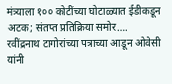मंत्र्याला १०० कोटींच्या घोटाळ्यात ईडीकडून अटक; संतप्त प्रतिक्रिया समोर….
रवींद्रनाथ टागोरांच्या पत्राच्या आडून ओवेसी यांनी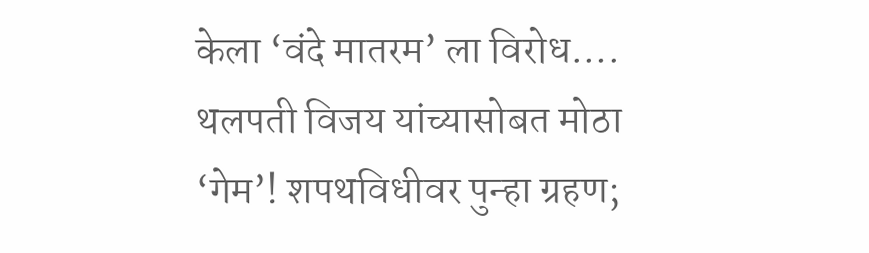केला ‘वंदे मातरम’ ला विरोध….
थलपती विजय यांच्यासोबत मोठा ‘गेम’! शपथविधीवर पुन्हा ग्रहण;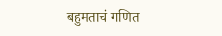बहुमताचं गणित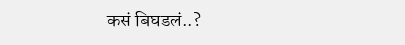कसं बिघडलं..?